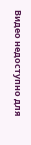Видео недоступно для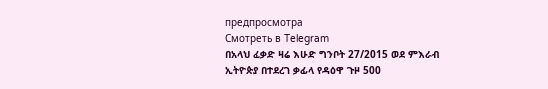предпросмотра
Смотреть в Telegram
በአላህ ፈቃድ ዛሬ እሁድ ግንቦት 27/2015 ወደ ምእራብ ኢትዮጵያ በተደረገ ቃፊላ የዳዕዋ ጉዞ 500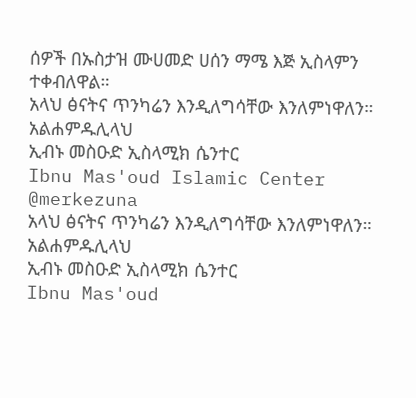ሰዎች በኡስታዝ ሙሀመድ ሀሰን ማሜ እጅ ኢስላምን ተቀብለዋል።
አላህ ፅናትና ጥንካሬን እንዲለግሳቸው እንለምነዋለን።
አልሐምዱሊላህ
ኢብኑ መስዑድ ኢስላሚክ ሴንተር
Ibnu Mas'oud Islamic Center
@merkezuna
አላህ ፅናትና ጥንካሬን እንዲለግሳቸው እንለምነዋለን።
አልሐምዱሊላህ
ኢብኑ መስዑድ ኢስላሚክ ሴንተር
Ibnu Mas'oud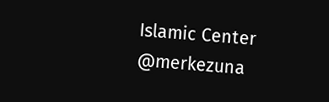Islamic Center
@merkezuna